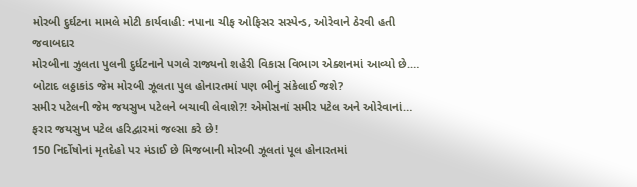મોરબી દુર્ઘટના મામલે મોટી કાર્યવાહી: નપાના ચીફ ઓફિસર સસ્પેન્ડ, ઓરેવાને ઠેરવી હતી જવાબદાર
મોરબીના ઝુલતા પુલની દુર્ધટનાને પગલે રાજ્યનો શહેરી વિકાસ વિભાગ એક્શનમાં આવ્યો છે.…
બોટાદ લઠ્ઠાકાંડ જેમ મોરબી ઝૂલતા પુલ હોનારતમાં પણ ભીનું સંકેલાઈ જશે?
સમીર પટેલની જેમ જયસુખ પટેલને બચાવી લેવાશે?! એમોસનાં સમીર પટેલ અને ઓરેવાનાં…
ફરાર જયસુખ પટેલ હરિદ્વારમાં જલ્સા કરે છે!
150 નિર્દોષોનાં મૃતદેહો પર મંડાઈ છે મિજબાની મોરબી ઝૂલતાં પૂલ હોનારતમાં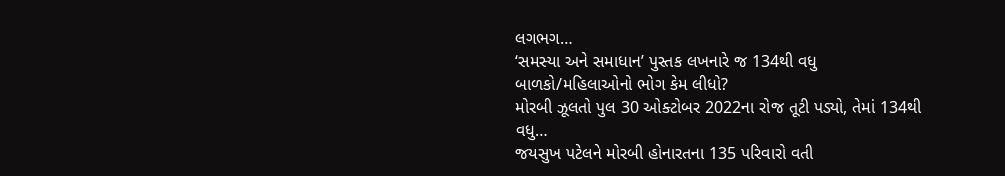લગભગ…
‘સમસ્યા અને સમાધાન’ પુસ્તક લખનારે જ 134થી વધુ બાળકો/મહિલાઓનો ભોગ કેમ લીધો?
મોરબી ઝૂલતો પુલ 30 ઓક્ટોબર 2022ના રોજ તૂટી પડ્યો, તેમાં 134થી વધુ…
જયસુખ પટેલને મોરબી હોનારતના 135 પરિવારો વતી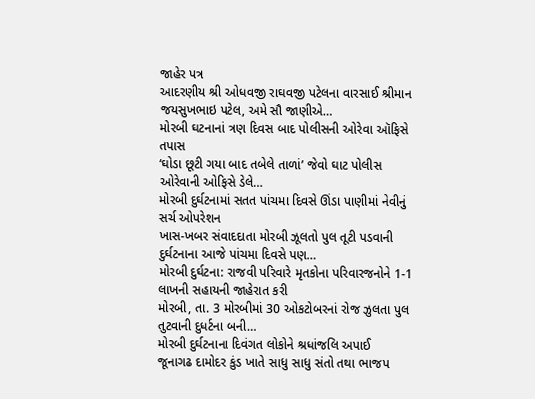જાહેર પત્ર
આદરણીય શ્રી ઓધવજી રાઘવજી પટેલના વારસાઈ શ્રીમાન જયસુખભાઇ પટેલ, અમે સૌ જાણીએ…
મોરબી ઘટનાનાં ત્રણ દિવસ બાદ પોલીસની ઓરેવા ઑફિસે તપાસ
‘ઘોડા છૂટી ગયા બાદ તબેલે તાળાં’ જેવો ઘાટ પોલીસ ઓરેવાની ઓફિસે ડેલે…
મોરબી દુર્ઘટનામાં સતત પાંચમા દિવસે ઊંડા પાણીમાં નેવીનું સર્ચ ઓપરેશન
ખાસ-ખબર સંવાદદાતા મોરબી ઝૂલતો પુલ તૂટી પડવાની દુર્ઘટનાના આજે પાંચમા દિવસે પણ…
મોરબી દુર્ઘટના: રાજવી પરિવારે મૃતકોના પરિવારજનોને 1-1 લાખની સહાયની જાહેરાત કરી
મોરબી, તા. 3 મોરબીમાં 30 ઓકટોબરનાં રોજ ઝુલતા પુલ તુટવાની દુધર્ટના બની…
મોરબી દુર્ઘટનાના દિવંગત લોકોને શ્રધાંજલિ અપાઈ
જૂનાગઢ દામોદર કુંડ ખાતે સાધુ સાધુ સંતો તથા ભાજપ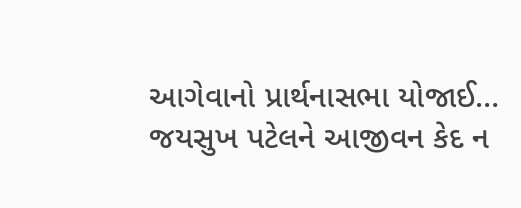આગેવાનો પ્રાર્થનાસભા યોજાઈ…
જયસુખ પટેલને આજીવન કેદ ન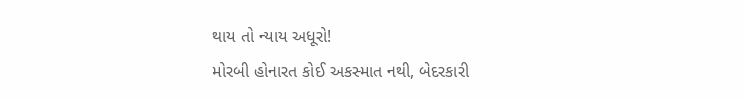થાય તો ન્યાય અધૂરો!
મોરબી હોનારત કોઈ અકસ્માત નથી, બેદરકારી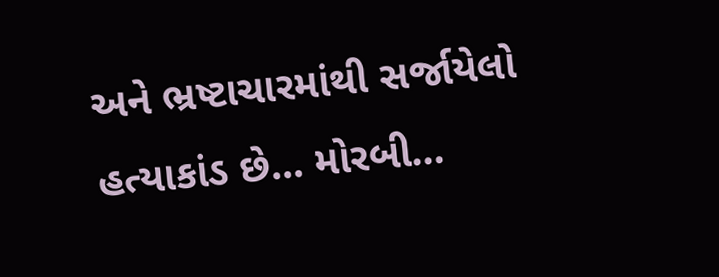અને ભ્રષ્ટાચારમાંથી સર્જાયેલો હત્યાકાંડ છે... મોરબી…